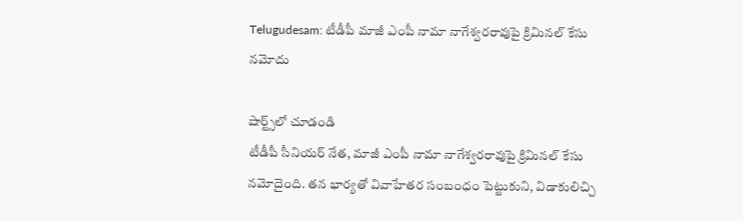Telugudesam: టీడీపీ మాజీ ఎంపీ నామా నాగేశ్వరరావుపై క్రిమినల్ కేసు నమోదు

షార్ట్స్‌లో చూడండి
టీడీపీ సీనియర్ నేత, మాజీ ఎంపీ నామా నాగేశ్వరరావుపై క్రిమినల్ కేసు నమోదైంది. తన భార్యతో వివాహేతర సంబంధం పెట్టుకుని, విడాకులిచ్చి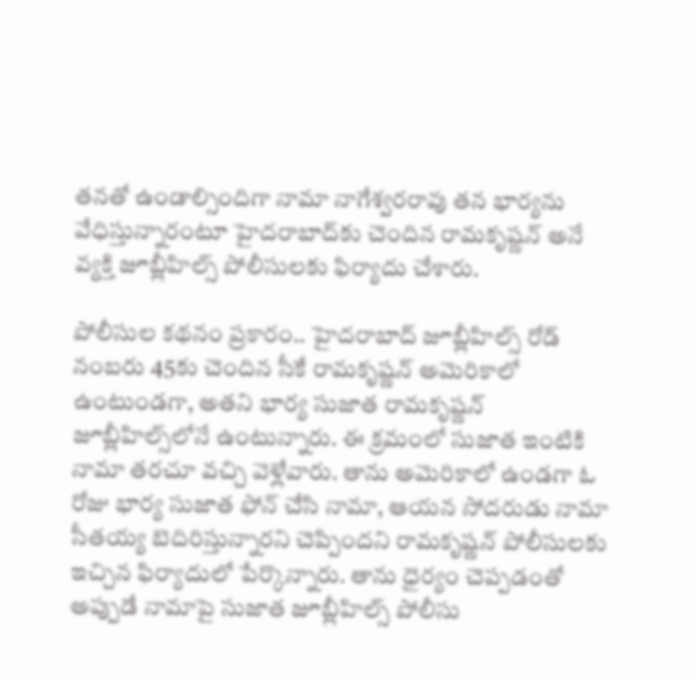తనతో ఉండాల్సిందిగా నామా నాగేశ్వరరావు తన భార్యను వేధిస్తున్నారంటూ హైదరాబాద్‌కు చెందిన రామకృష్ణన్ అనే వ్యక్తి జూబ్లీహిల్స్ పోలీసులకు ఫిర్యాదు చేశారు.

పోలీసుల కథనం ప్రకారం.. హైదరాబాద్ జూబ్లీహిల్స్ రోడ్ నంబరు 45కు చెందిన సీకే రామకృష్ణన్ అమెరికాలో ఉంటుండగా, అతని భార్య సుజాత రామకృష్ణన్ జూబ్లీహిల్స్‌లోనే ఉంటున్నారు. ఈ క్రమంలో సుజాత ఇంటికి నామా తరచూ వచ్చి వెళ్లేవారు. తాను అమెరికాలో ఉండగా ఓ రోజు భార్య సుజాత ఫోన్‌ చేసి నామా, ఆయన సోదరుడు నామా సీతయ్య బెదిరిస్తున్నారని చెప్పిందని రామకృష్ణన్ పోలీసులకు ఇచ్చిన ఫిర్యాదులో పేర్కొన్నారు. తాను ధైర్యం చెప్పడంతో అప్పుడే నామాపై సుజాత జూబ్లీహిల్స్ పోలీసు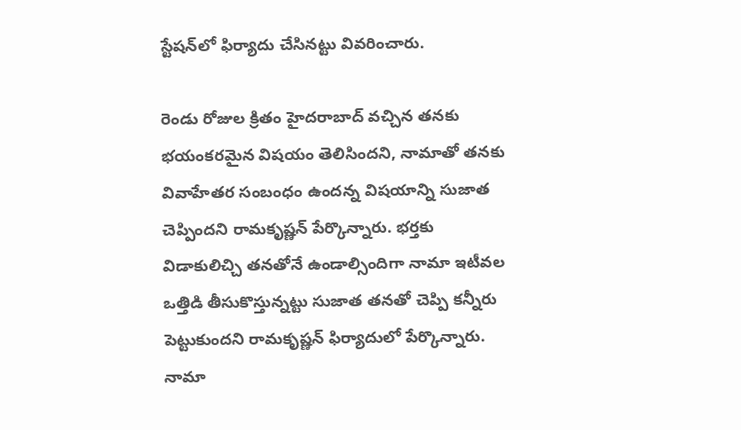స్టేషన్‌లో ఫిర్యాదు చేసినట్టు వివరించారు.

రెండు రోజుల క్రితం హైదరాబాద్ వచ్చిన తనకు భయంకరమైన విషయం తెలిసిందని, నామాతో తనకు వివాహేతర సంబంధం ఉందన్న విషయాన్ని సుజాత చెప్పిందని రామకృష్ణన్ పేర్కొన్నారు. భర్తకు విడాకులిచ్చి తనతోనే ఉండాల్సిందిగా నామా ఇటీవల ఒత్తిడి తీసుకొస్తున్నట్టు సుజాత తనతో చెప్పి కన్నీరు పెట్టుకుందని రామకృష్ణన్ ఫిర్యాదులో పేర్కొన్నారు. నామా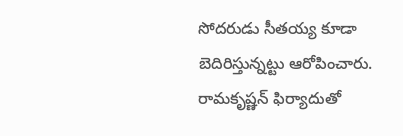సోదరుడు సీతయ్య కూడా బెదిరిస్తున్నట్టు ఆరోపించారు. రామకృష్ణన్ ఫిర్యాదుతో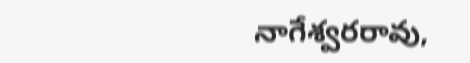నాగేశ్వరరావు,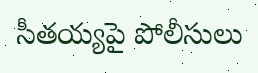సీతయ్యపై పోలీసులు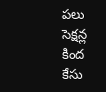పలు సెక్షన్ల కింద కేసు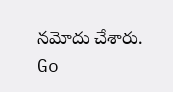నమోదు చేశారు.
Go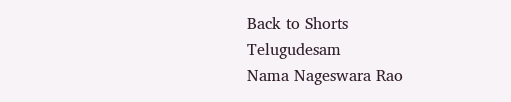Back to Shorts
Telugudesam
Nama Nageswara Rao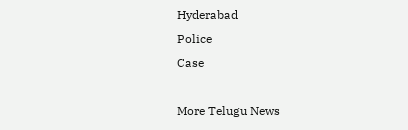Hyderabad
Police
Case

More Telugu News